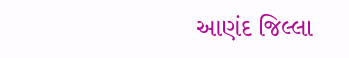આણંદ જિલ્લા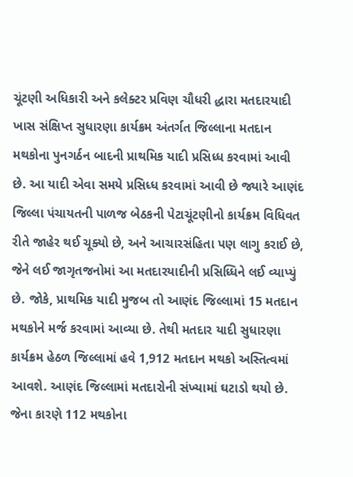ચૂંટણી અધિકારી અને કલેક્ટર પ્રવિણ ચૌધરી દ્ધારા મતદારયાદી ખાસ સંક્ષિપ્ત સુધારણા કાર્યક્રમ અંતર્ગત જિલ્લાના મતદાન મથકોના પુનગર્ઠન બાદની પ્રાથમિક યાદી પ્રસિધ્ધ કરવામાં આવી છે. આ યાદી એવા સમયે પ્રસિધ્ધ કરવામાં આવી છે જ્યારે આણંદ જિલ્લા પંચાયતની પાળજ બેઠકની પેટાચૂંટણીનો કાર્યક્રમ વિધિવત રીતે જાહેર થઈ ચૂક્યો છે, અને આચારસંહિતા પણ લાગુ કરાઈ છે, જેને લઈ જાગૃતજનોમાં આ મતદારયાદીની પ્રસિધ્ધિને લઈ વ્યાપ્યું છે. જોકે, પ્રાથમિક યાદી મુજબ તો આણંદ જિલ્લામાં 15 મતદાન મથકોને મર્જ કરવામાં આવ્યા છે. તેથી મતદાર યાદી સુધારણા કાર્યક્રમ હેઠળ જિલ્લામાં હવે 1,912 મતદાન મથકો અસ્તિત્વમાં આવશે. આણંદ જિલ્લામાં મતદારોની સંખ્યામાં ઘટાડો થયો છે. જેના કારણે 112 મથકોના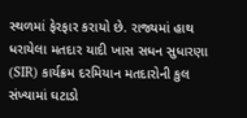સ્થળમાં ફેરફાર કરાયો છે. રાજ્યમાં હાથ ધરાયેલા મતદાર યાદી ખાસ સધન સુધારણા (SIR) કાર્યક્રમ દરમિયાન મતદારોની કુલ સંખ્યામાં ઘટાડો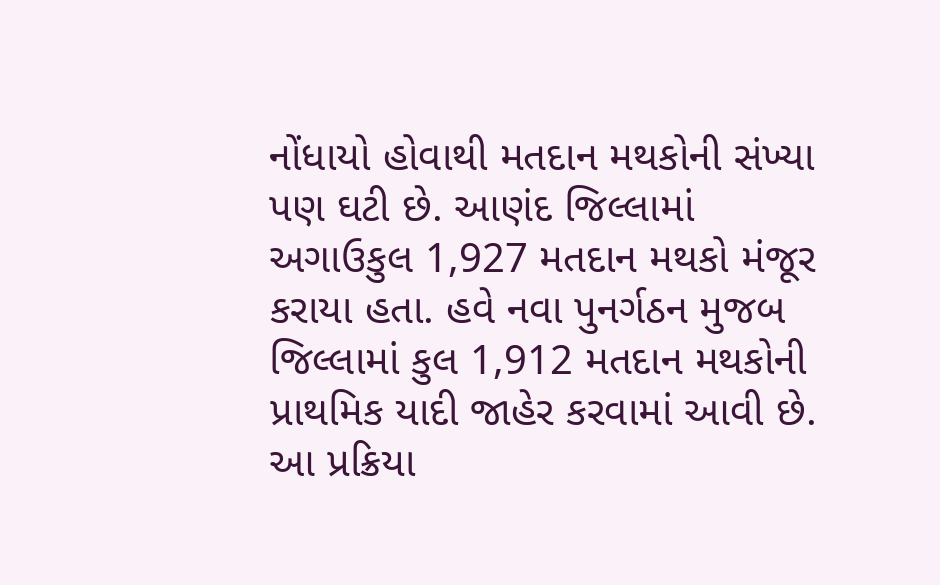નોંધાયો હોવાથી મતદાન મથકોની સંખ્યા પણ ઘટી છે. આણંદ જિલ્લામાં અગાઉકુલ 1,927 મતદાન મથકો મંજૂર કરાયા હતા. હવે નવા પુનર્ગઠન મુજબ જિલ્લામાં કુલ 1,912 મતદાન મથકોની પ્રાથમિક યાદી જાહેર કરવામાં આવી છે. આ પ્રક્રિયા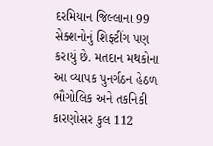દરમિયાન જિલ્લાના 99 સેક્શનોનું શિફ્ટીંગ પણ કરાયું છે. મતદાન મથકોના આ વ્યાપક પુનર્ગઠન હેઠળ ભૌગોલિક અને તકનિકી કારણોસર કુલ 112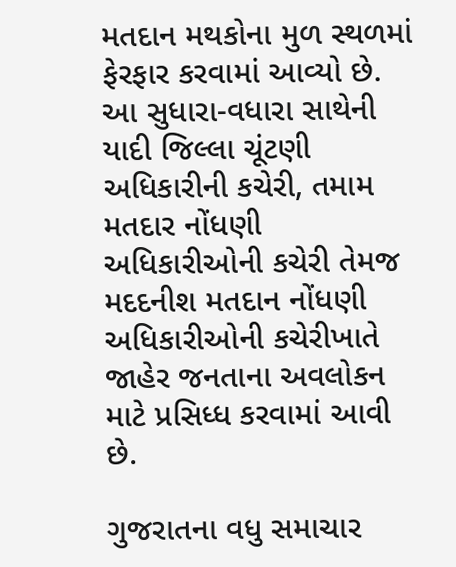મતદાન મથકોના મુળ સ્થળમાં ફેરફાર કરવામાં આવ્યો છે. આ સુધારા-વધારા સાથેની યાદી જિલ્લા ચૂંટણી અધિકારીની કચેરી, તમામ મતદાર નોંધણી અધિકારીઓની કચેરી તેમજ મદદનીશ મતદાન નોંધણી અધિકારીઓની કચેરીખાતે જાહેર જનતાના અવલોકન માટે પ્રસિધ્ધ કરવામાં આવી છે.

ગુજરાતના વધુ સમાચાર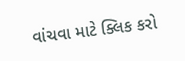વાંચવા માટે ક્લિક કરો